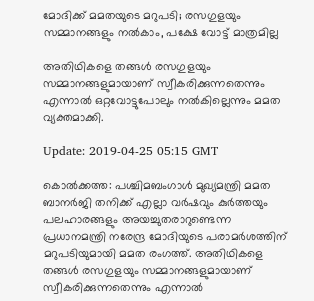മോദിക്ക് മമതയുടെ മറുപടി; രസഗുളയും സമ്മാനങ്ങളും നല്‍കാം, പക്ഷേ വോട്ട് മാത്രമില്ല

അതിഥികളെ തങ്ങള്‍ രസഗുളയും സമ്മാനങ്ങളുമായാണ് സ്വീകരിക്കുന്നതെന്നും എന്നാല്‍ ഒറ്റവോട്ടുപോലും നല്‍കില്ലെന്നും മമത വ്യക്തമാക്കി.

Update: 2019-04-25 05:15 GMT

കൊല്‍ക്കത്ത: പശ്ചിമബംഗാള്‍ മുഖ്യമന്ത്രി മമത ബാനര്‍ജി തനിക്ക് എല്ലാ വര്‍ഷവും കുര്‍ത്തയും പലഹാരങ്ങളും അയച്ചുതരാറുണ്ടെന്ന പ്രധാനമന്ത്രി നരേന്ദ്ര മോദിയുടെ പരാമര്‍ശത്തിന് മറുപടിയുമായി മമത രംഗത്ത്. അതിഥികളെ തങ്ങള്‍ രസഗുളയും സമ്മാനങ്ങളുമായാണ് സ്വീകരിക്കുന്നതെന്നും എന്നാല്‍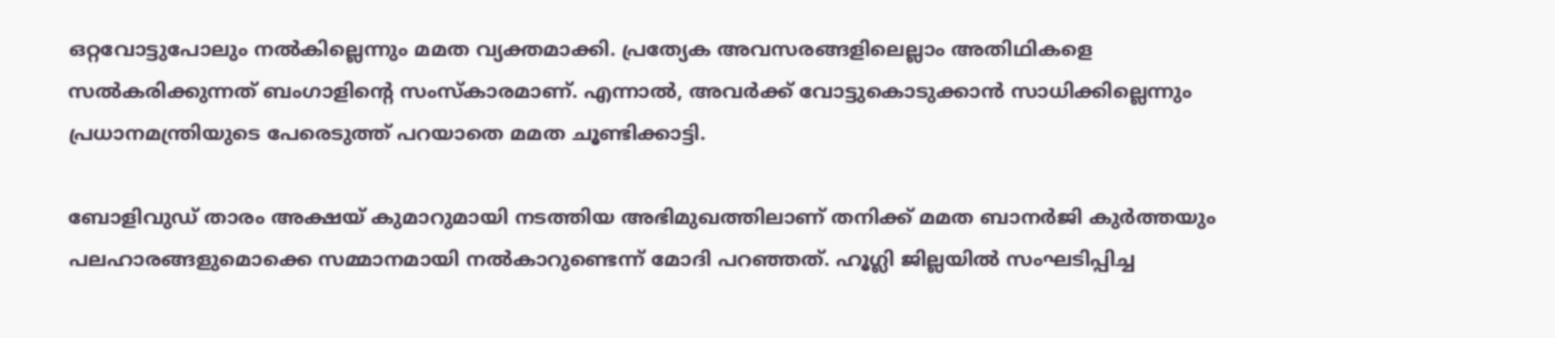ഒറ്റവോട്ടുപോലും നല്‍കില്ലെന്നും മമത വ്യക്തമാക്കി. പ്രത്യേക അവസരങ്ങളിലെല്ലാം അതിഥികളെ സല്‍കരിക്കുന്നത് ബംഗാളിന്റെ സംസ്‌കാരമാണ്. എന്നാല്‍, അവര്‍ക്ക് വോട്ടുകൊടുക്കാന്‍ സാധിക്കില്ലെന്നും പ്രധാനമന്ത്രിയുടെ പേരെടുത്ത് പറയാതെ മമത ചൂണ്ടിക്കാട്ടി.

ബോളിവുഡ് താരം അക്ഷയ് കുമാറുമായി നടത്തിയ അഭിമുഖത്തിലാണ് തനിക്ക് മമത ബാനര്‍ജി കുര്‍ത്തയും പലഹാരങ്ങളുമൊക്കെ സമ്മാനമായി നല്‍കാറുണ്ടെന്ന് മോദി പറഞ്ഞത്. ഹൂഗ്ലി ജില്ലയില്‍ സംഘടിപ്പിച്ച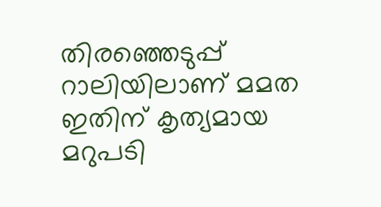തിരഞ്ഞെടുപ്പ് റാലിയിലാണ് മമത ഇതിന് കൃത്യമായ മറുപടി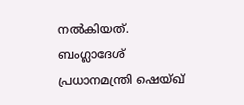നല്‍കിയത്. ബംഗ്ലാദേശ് പ്രധാനമന്ത്രി ഷെയ്ഖ്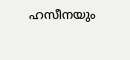ഹസീനയും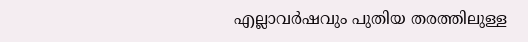എല്ലാവര്‍ഷവും പുതിയ തരത്തിലുള്ള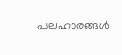പലഹാരങ്ങള്‍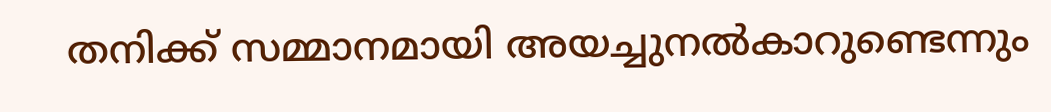തനിക്ക് സമ്മാനമായി അയച്ചുനല്‍കാറുണ്ടെന്നും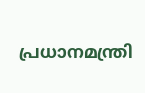പ്രധാനമന്ത്രി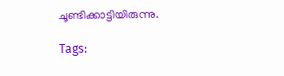ചൂണ്ടിക്കാട്ടിയിരുന്നു.

Tags: